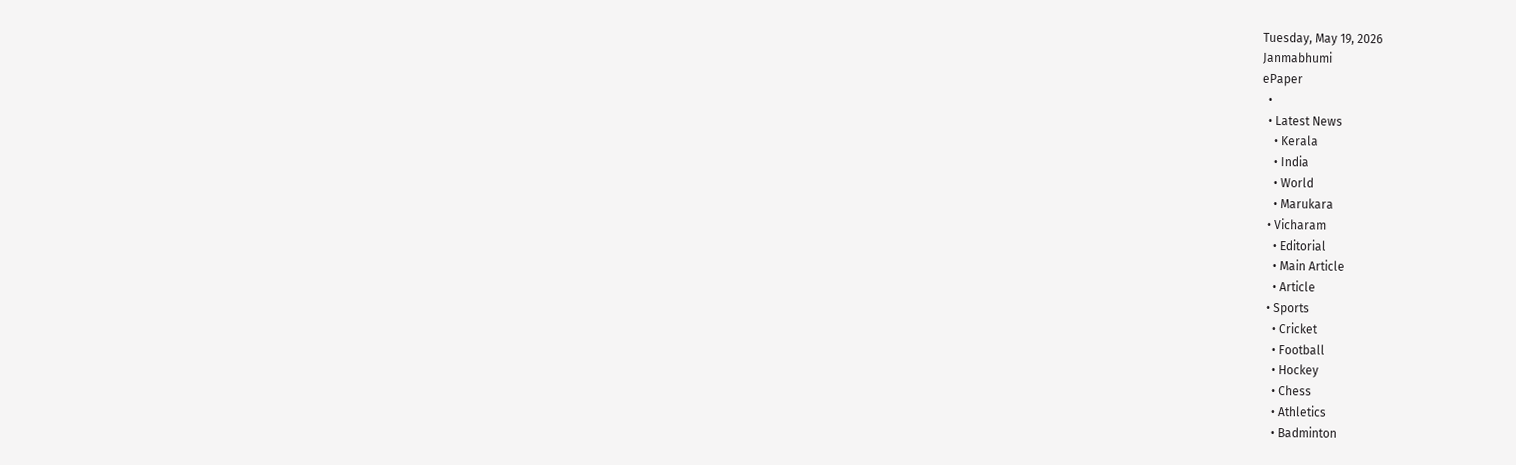Tuesday, May 19, 2026
Janmabhumi
ePaper
  •
  • Latest News
    • Kerala
    • India
    • World
    • Marukara
  • Vicharam
    • Editorial
    • Main Article
    • Article
  • Sports
    • Cricket
    • Football
    • Hockey
    • Chess
    • Athletics
    • Badminton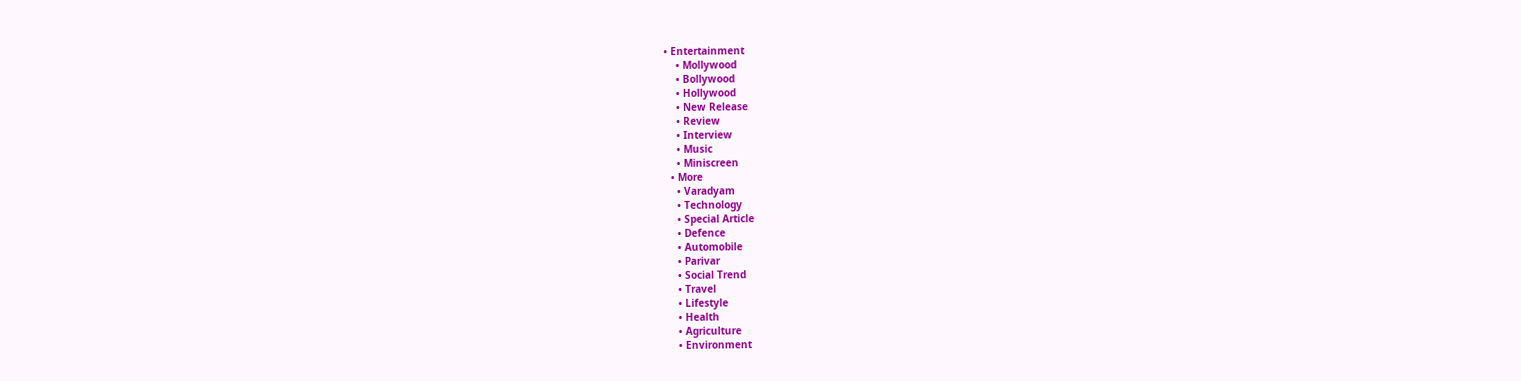• Entertainment
    • Mollywood
    • Bollywood
    • Hollywood
    • New Release
    • Review
    • Interview
    • Music
    • Miniscreen
  • More
    • Varadyam
    • Technology
    • Special Article
    • Defence
    • Automobile
    • Parivar
    • Social Trend
    • Travel
    • Lifestyle
    • Health
    • Agriculture
    • Environment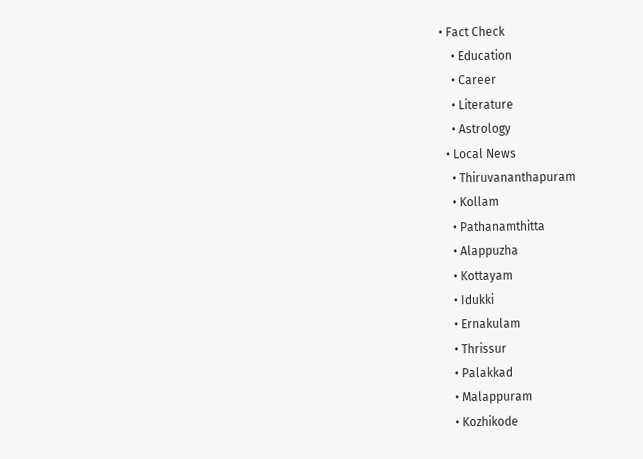• Fact Check
    • Education
    • Career
    • Literature
    • Astrology
  • Local News
    • Thiruvananthapuram
    • Kollam
    • Pathanamthitta
    • Alappuzha
    • Kottayam
    • Idukki
    • Ernakulam
    • Thrissur
    • Palakkad
    • Malappuram
    • Kozhikode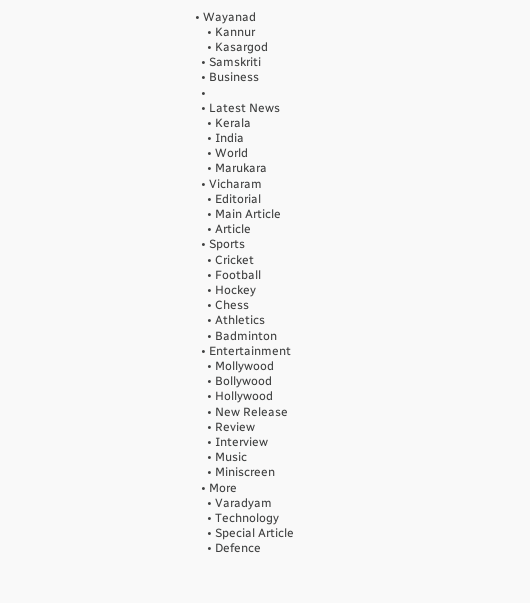• Wayanad
    • Kannur
    • Kasargod
  • Samskriti
  • Business
  •
  • Latest News
    • Kerala
    • India
    • World
    • Marukara
  • Vicharam
    • Editorial
    • Main Article
    • Article
  • Sports
    • Cricket
    • Football
    • Hockey
    • Chess
    • Athletics
    • Badminton
  • Entertainment
    • Mollywood
    • Bollywood
    • Hollywood
    • New Release
    • Review
    • Interview
    • Music
    • Miniscreen
  • More
    • Varadyam
    • Technology
    • Special Article
    • Defence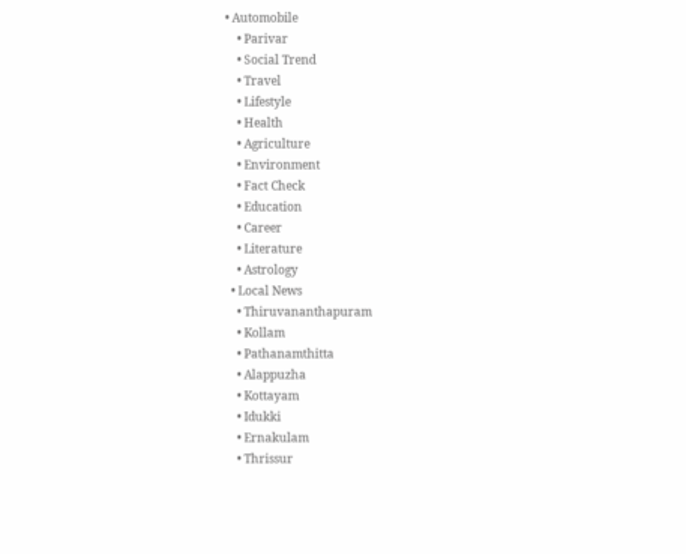• Automobile
    • Parivar
    • Social Trend
    • Travel
    • Lifestyle
    • Health
    • Agriculture
    • Environment
    • Fact Check
    • Education
    • Career
    • Literature
    • Astrology
  • Local News
    • Thiruvananthapuram
    • Kollam
    • Pathanamthitta
    • Alappuzha
    • Kottayam
    • Idukki
    • Ernakulam
    • Thrissur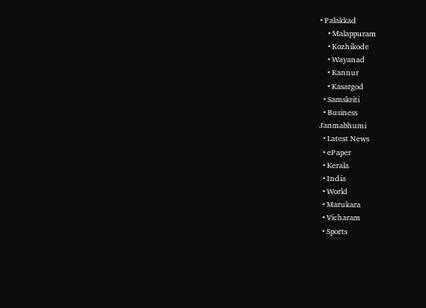• Palakkad
    • Malappuram
    • Kozhikode
    • Wayanad
    • Kannur
    • Kasargod
  • Samskriti
  • Business
Janmabhumi
  • Latest News
  • ePaper
  • Kerala
  • India
  • World
  • Marukara
  • Vicharam
  • Sports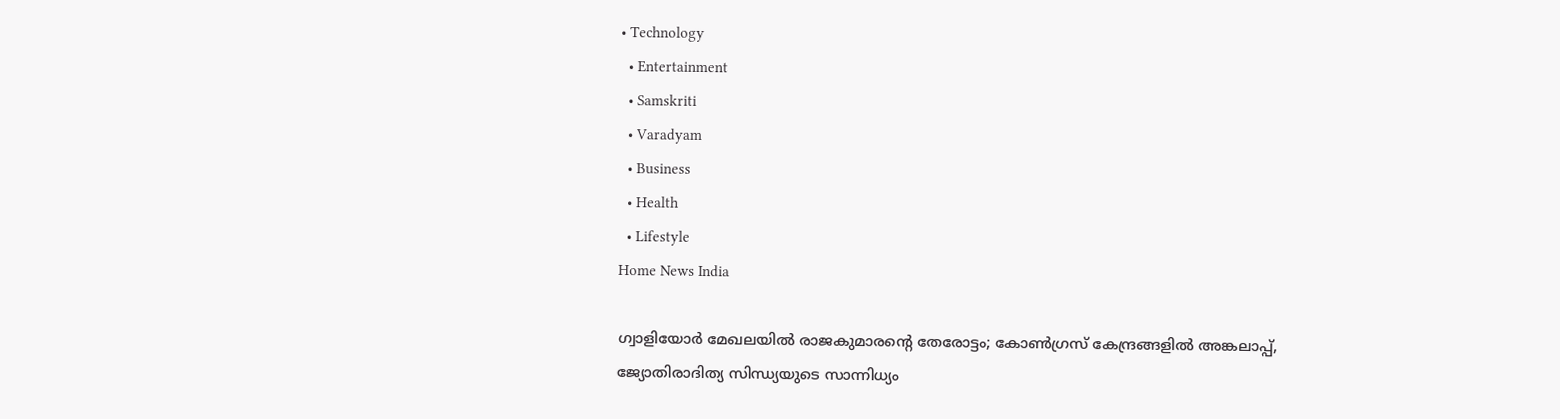• Technology
  • Entertainment
  • Samskriti
  • Varadyam
  • Business
  • Health
  • Lifestyle
Home News India

ഗ്വാളിയോർ മേഖലയിൽ രാജകുമാരന്റെ തേരോട്ടം; കോണ്‍ഗ്രസ് കേന്ദ്രങ്ങളില്‍ അങ്കലാപ്പ്, ജ്യോതിരാദിത്യ സിന്ധ്യയുടെ സാന്നിധ്യം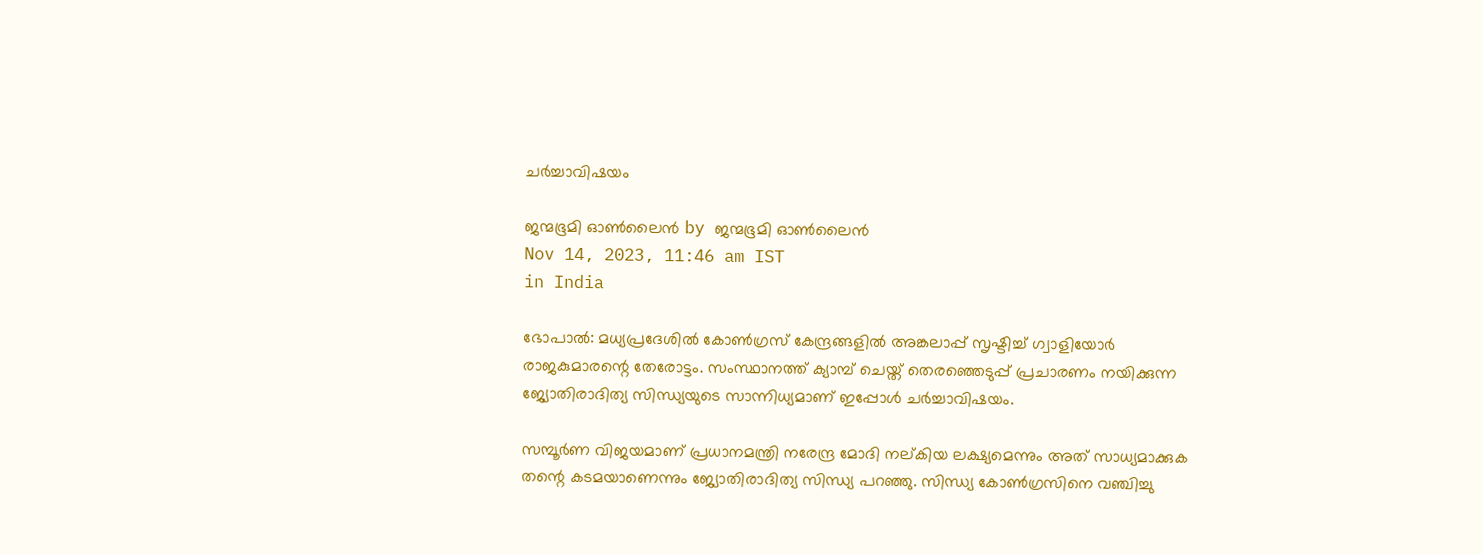ചർച്ചാവിഷയം

ജന്മഭൂമി ഓണ്‍ലൈന്‍ by ജന്മഭൂമി ഓണ്‍ലൈന്‍
Nov 14, 2023, 11:46 am IST
in India

ഭോപാല്‍: മധ്യപ്രദേശില്‍ കോണ്‍ഗ്രസ് കേന്ദ്രങ്ങളില്‍ അങ്കലാപ്പ് സൃഷ്ടിച്ച് ഗ്വാളിയോര്‍ രാജകുമാരന്റെ തേരോട്ടം. സംസ്ഥാനത്ത് ക്യാമ്പ് ചെയ്ത് തെരഞ്ഞെടുപ്പ് പ്രചാരണം നയിക്കുന്ന ജ്യോതിരാദിത്യ സിന്ധ്യയുടെ സാന്നിധ്യമാണ് ഇപ്പോള്‍ ചര്‍ച്ചാവിഷയം.

സമ്പൂര്‍ണ വിജയമാണ് പ്രധാനമന്ത്രി നരേന്ദ്ര മോദി നല്കിയ ലക്ഷ്യമെന്നും അത് സാധ്യമാക്കുക തന്റെ കടമയാണെന്നും ജ്യോതിരാദിത്യ സിന്ധ്യ പറഞ്ഞു. സിന്ധ്യ കോണ്‍ഗ്രസിനെ വഞ്ചിച്ചു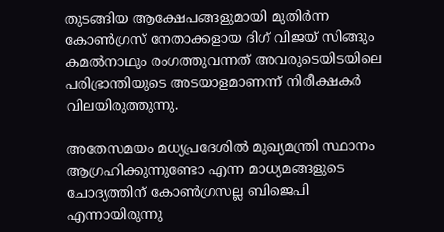തുടങ്ങിയ ആക്ഷേപങ്ങളുമായി മുതിര്‍ന്ന കോണ്‍ഗ്രസ് നേതാക്കളായ ദിഗ് വിജയ് സിങ്ങും കമല്‍നാഥും രംഗത്തുവന്നത് അവരുടെയിടയിലെ പരിഭ്രാന്തിയുടെ അടയാളമാണന്ന് നിരീക്ഷകര്‍ വിലയിരുത്തുന്നു.

അതേസമയം മധ്യപ്രദേശില്‍ മുഖ്യമന്ത്രി സ്ഥാനം ആഗ്രഹിക്കുന്നുണ്ടോ എന്ന മാധ്യമങ്ങളുടെ ചോദ്യത്തിന് കോണ്‍ഗ്രസല്ല ബിജെപി എന്നായിരുന്നു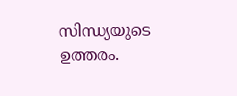സിന്ധ്യയുടെ ഉത്തരം.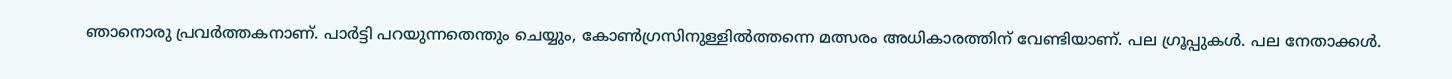ഞാനൊരു പ്രവര്‍ത്തകനാണ്. പാര്‍ട്ടി പറയുന്നതെന്തും ചെയ്യും, കോണ്‍ഗ്രസിനുള്ളില്‍ത്തന്നെ മത്സരം അധികാരത്തിന് വേണ്ടിയാണ്. പല ഗ്രൂപ്പുകള്‍. പല നേതാക്കള്‍.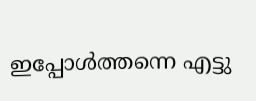ഇപ്പോള്‍ത്തന്നെ എട്ടു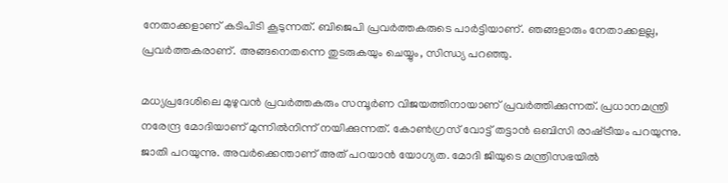നേതാക്കളാണ് കടിപിടി കൂടുന്നത്. ബിജെപി പ്രവര്‍ത്തകരുടെ പാര്‍ട്ടിയാണ്. ഞങ്ങളാരും നേതാക്കളല്ല, പ്രവര്‍ത്തകരാണ്. അങ്ങനെതന്നെ തുടരുകയും ചെയ്യും, സിന്ധ്യ പറഞ്ഞു.

മധ്യപ്രദേശിലെ മുഴുവന്‍ പ്രവര്‍ത്തകരും സമ്പൂര്‍ണ വിജയത്തിനായാണ് പ്രവര്‍ത്തിക്കുന്നത്. പ്രധാനമന്ത്രി നരേന്ദ്ര മോദിയാണ് മുന്നില്‍നിന്ന് നയിക്കുന്നത്. കോണ്‍ഗ്രസ് വോട്ട് തട്ടാന്‍ ഒബിസി രാഷ്‌ട്രീയം പറയുന്നു. ജാതി പറയുന്നു. അവര്‍ക്കെന്താണ് അത് പറയാന്‍ യോഗ്യത. മോദി ജിയുടെ മന്ത്രിസഭയില്‍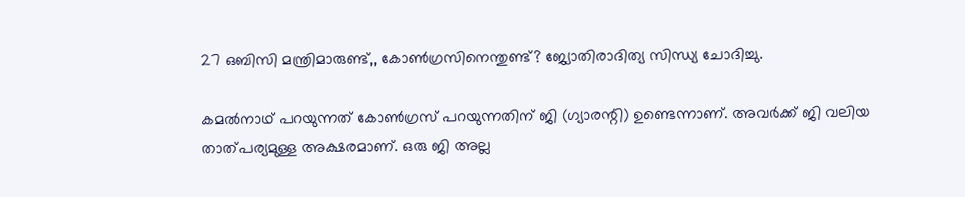27 ഒബിസി മന്ത്രിമാരുണ്ട്,, കോണ്‍ഗ്രസിനെന്തുണ്ട്? ജ്യോതിരാദിത്യ സിന്ധ്യ ചോദിച്ചു.

കമല്‍നാഥ് പറയുന്നത് കോണ്‍ഗ്രസ് പറയുന്നതിന് ജി (ഗ്യാരന്റി) ഉണ്ടെന്നാണ്. അവര്‍ക്ക് ജി വലിയ താത്പര്യമുള്ള അക്ഷരമാണ്. ഒരു ജി അല്ല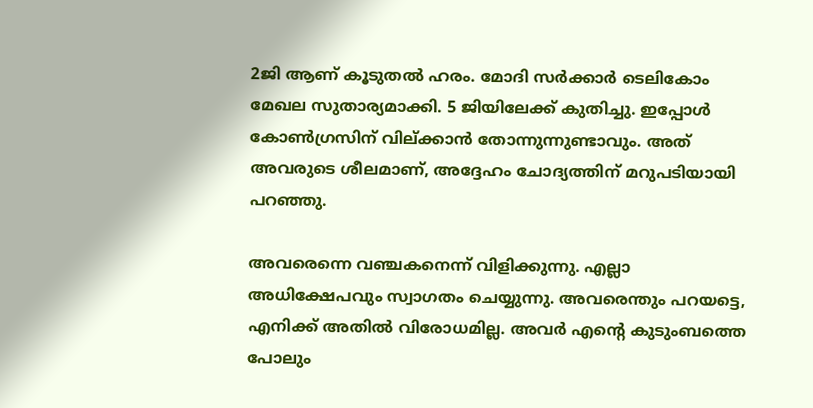2ജി ആണ് കൂടുതല്‍ ഹരം. മോദി സര്‍ക്കാര്‍ ടെലികോം മേഖല സുതാര്യമാക്കി. 5 ജിയിലേക്ക് കുതിച്ചു. ഇപ്പോള്‍ കോണ്‍ഗ്രസിന് വില്ക്കാന്‍ തോന്നുന്നുണ്ടാവും. അത് അവരുടെ ശീലമാണ്, അദ്ദേഹം ചോദ്യത്തിന് മറുപടിയായി പറഞ്ഞു.

അവരെന്നെ വഞ്ചകനെന്ന് വിളിക്കുന്നു. എല്ലാ അധിക്ഷേപവും സ്വാഗതം ചെയ്യുന്നു. അവരെന്തും പറയട്ടെ, എനിക്ക് അതില്‍ വിരോധമില്ല. അവര്‍ എന്റെ കുടുംബത്തെ പോലും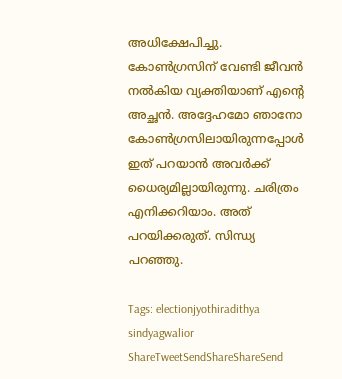അധിക്ഷേപിച്ചു. കോണ്‍ഗ്രസിന് വേണ്ടി ജീവന്‍ നല്‍കിയ വ്യക്തിയാണ് എന്റെ അച്ഛന്‍. അദ്ദേഹമോ ഞാനോ കോണ്‍ഗ്രസിലായിരുന്നപ്പോള്‍ ഇത് പറയാന്‍ അവര്‍ക്ക് ധൈര്യമില്ലായിരുന്നു. ചരിത്രം എനിക്കറിയാം. അത് പറയിക്കരുത്. സിന്ധ്യ പറഞ്ഞു.

Tags: electionjyothiradithya sindyagwalior
ShareTweetSendShareShareSend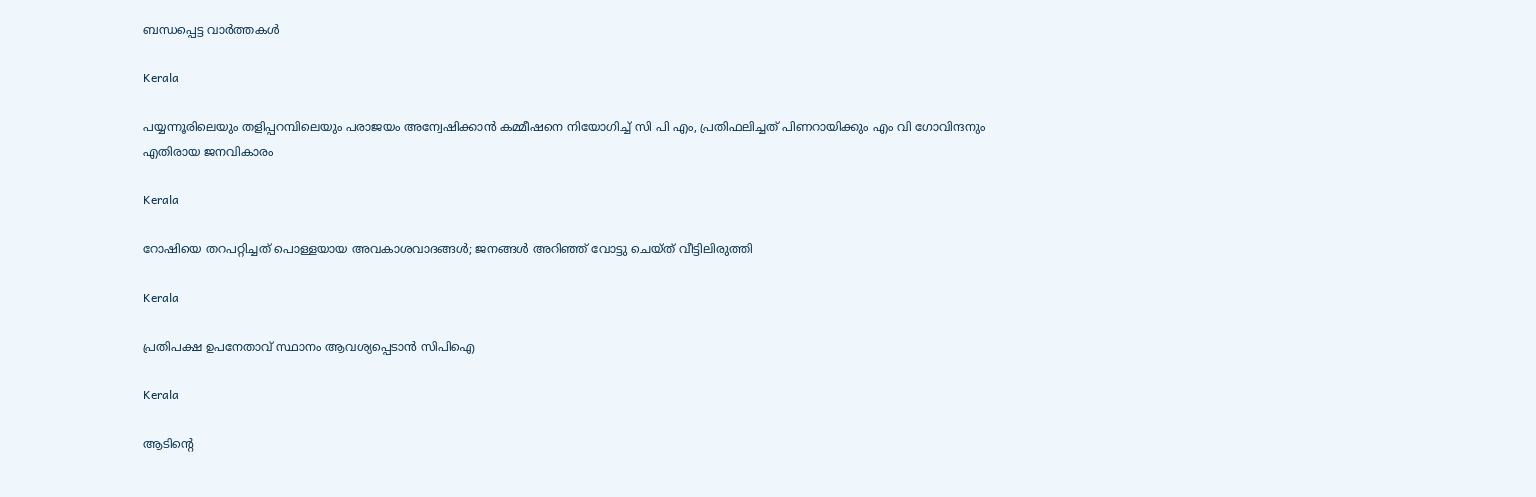ബന്ധപ്പെട്ട വാര്‍ത്തകള്‍

Kerala

പയ്യന്നൂരിലെയും തളിപ്പറമ്പിലെയും പരാജയം അന്വേഷിക്കാന്‍ കമ്മീഷനെ നിയോഗിച്ച് സി പി എം, പ്രതിഫലിച്ചത് പിണറായിക്കും എം വി ഗോവിന്ദനും എതിരായ ജനവികാരം

Kerala

റോഷിയെ തറപറ്റിച്ചത് പൊള്ളയായ അവകാശവാദങ്ങള്‍; ജനങ്ങള്‍ അറിഞ്ഞ് വോട്ടു ചെയ്ത് വീട്ടിലിരുത്തി

Kerala

പ്രതിപക്ഷ ഉപനേതാവ് സ്ഥാനം ആവശ്യപ്പെടാന്‍ സിപിഐ

Kerala

ആടിന്റെ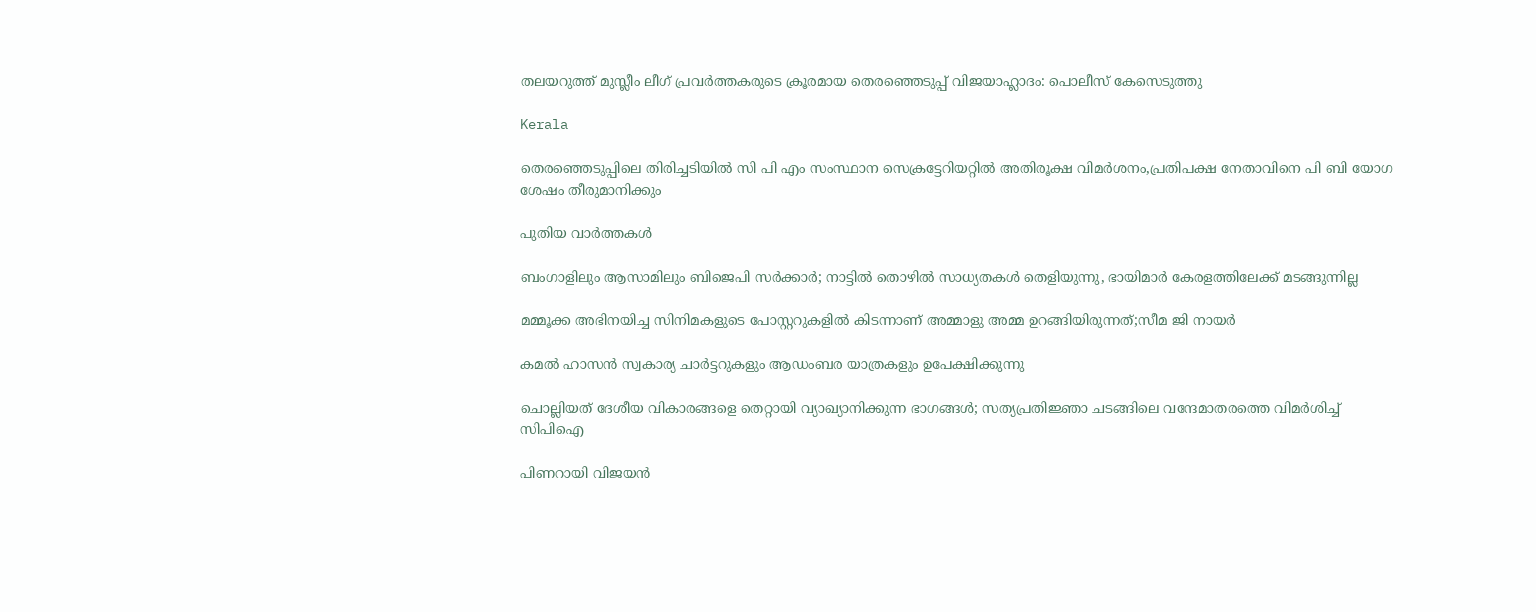തലയറുത്ത് മുസ്ലീം ലീഗ് പ്രവര്‍ത്തകരുടെ ക്രൂരമായ തെരഞ്ഞെടുപ്പ് വിജയാഹ്ലാദം: പൊലീസ് കേസെടുത്തു

Kerala

തെരഞ്ഞെടുപ്പിലെ തിരിച്ചടിയില്‍ സി പി എം സംസ്ഥാന സെക്രട്ടേറിയറ്റില്‍ അതിരൂക്ഷ വിമര്‍ശനം,പ്രതിപക്ഷ നേതാവിനെ പി ബി യോഗ ശേഷം തീരുമാനിക്കും

പുതിയ വാര്‍ത്തകള്‍

ബംഗാളിലും ആസാമിലും ബിജെപി സര്‍ക്കാര്‍; നാട്ടില്‍ തൊഴില്‍ സാധ്യതകള്‍ തെളിയുന്നു, ഭായിമാര്‍ കേരളത്തിലേക്ക് മടങ്ങുന്നില്ല

മമ്മൂക്ക അഭിനയിച്ച സിനിമകളുടെ പോസ്റ്ററുകളിൽ കിടന്നാണ് അമ്മാളു അമ്മ ഉറങ്ങിയിരുന്നത്;സീമ ജി നായർ

കമൽ ഹാസൻ സ്വകാര്യ ചാർട്ടറുകളും ആഡംബര യാത്രകളും ഉപേക്ഷിക്കുന്നു

ചൊല്ലിയത് ദേശീയ വികാരങ്ങളെ തെറ്റായി വ്യാഖ്യാനിക്കുന്ന ഭാഗങ്ങൾ; സത്യപ്രതിജ്ഞാ ചടങ്ങിലെ വന്ദേമാതരത്തെ വിമർശിച്ച് സിപിഐ

പിണറായി വിജയൻ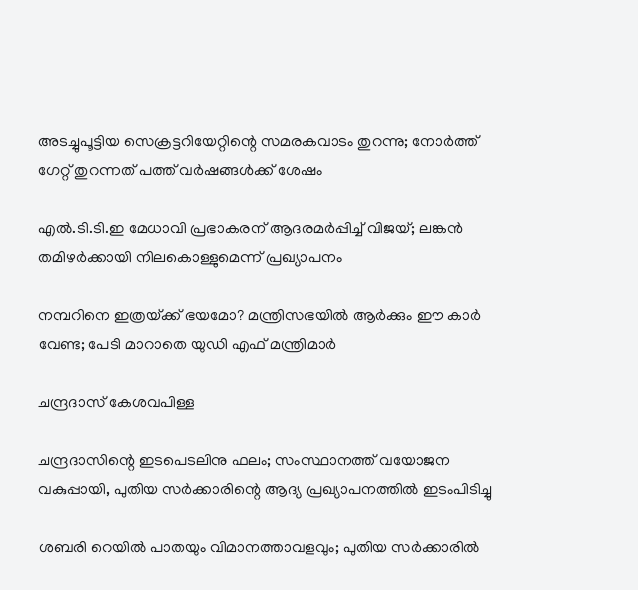അടച്ചുപൂട്ടിയ സെക്രട്ടറിയേറ്റിന്റെ സമരകവാടം തുറന്നു; നോർത്ത് ഗേറ്റ് തുറന്നത് പത്ത് വർഷങ്ങൾക്ക് ശേഷം

എൽ.ടി.ടി.ഇ മേധാവി പ്രഭാകരന് ആദരമർപ്പിച്ച് വിജയ്; ലങ്കൻ തമിഴർക്കായി നിലകൊള്ളുമെന്ന് പ്രഖ്യാപനം

നമ്പറിനെ ഇത്രയ്‌ക്ക് ഭയമോ? മന്ത്രിസഭയില്‍ ആര്‍ക്കും ഈ കാര്‍ വേണ്ട; പേടി മാറാതെ യുഡി എഫ് മന്ത്രിമാർ

ചന്ദ്രദാസ് കേശവപിള്ള

ചന്ദ്രദാസിന്റെ ഇടപെടലിനു ഫലം; സംസ്ഥാനത്ത് വയോജന വകുപ്പായി, പുതിയ സര്‍ക്കാരിന്റെ ആദ്യ പ്രഖ്യാപനത്തില്‍ ഇടംപിടിച്ചു

ശബരി റെയില്‍ പാതയും വിമാനത്താവളവും; പുതിയ സര്‍ക്കാരില്‍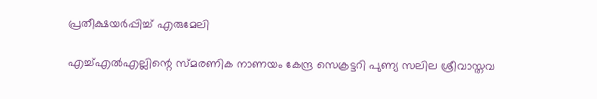പ്രതീക്ഷയര്‍പ്പിച്ച് എരുമേലി

എച്ച്എല്‍എല്ലിന്റെ സ്മരണിക നാണയം കേന്ദ്ര സെക്രട്ടറി പുണ്യ സലില ശ്രീവാസ്തവ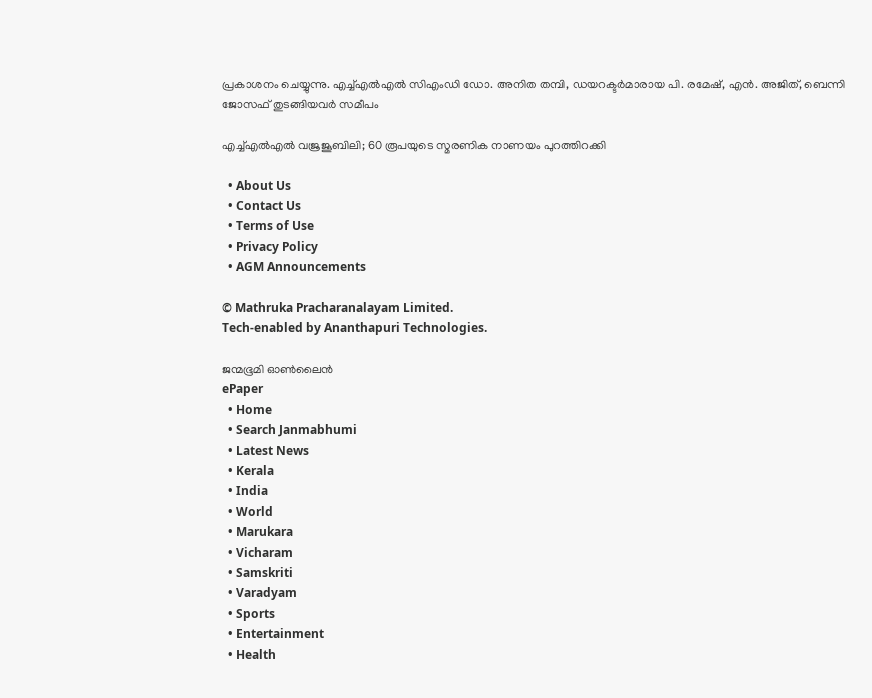പ്രകാശനം ചെയ്യുന്നു. എച്ച്എല്‍എല്‍ സിഎംഡി ഡോ. അനിത തമ്പി, ഡയറക്ടര്‍മാരായ പി. രമേഷ്, എന്‍. അജിത്, ബെന്നി ജോസഫ് തുടങ്ങിയവര്‍ സമീപം

എച്ച്എല്‍എല്‍ വജ്രജൂബിലി; 60 രൂപയുടെ സ്മരണിക നാണയം പുറത്തിറക്കി

  • About Us
  • Contact Us
  • Terms of Use
  • Privacy Policy
  • AGM Announcements

© Mathruka Pracharanalayam Limited.
Tech-enabled by Ananthapuri Technologies.

ജന്മഭൂമി ഓണ്‍ലൈന്‍
ePaper
  • Home
  • Search Janmabhumi
  • Latest News
  • Kerala
  • India
  • World
  • Marukara
  • Vicharam
  • Samskriti
  • Varadyam
  • Sports
  • Entertainment
  • Health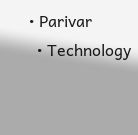• Parivar
  • Technology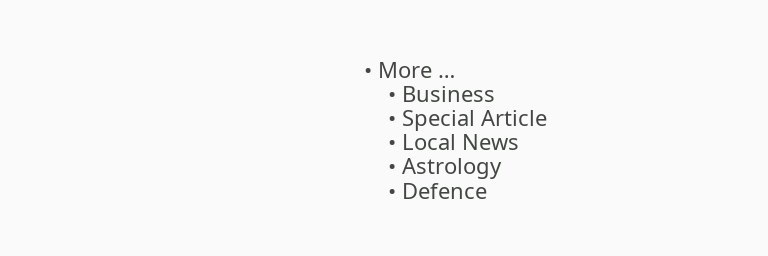• More …
    • Business
    • Special Article
    • Local News
    • Astrology
    • Defence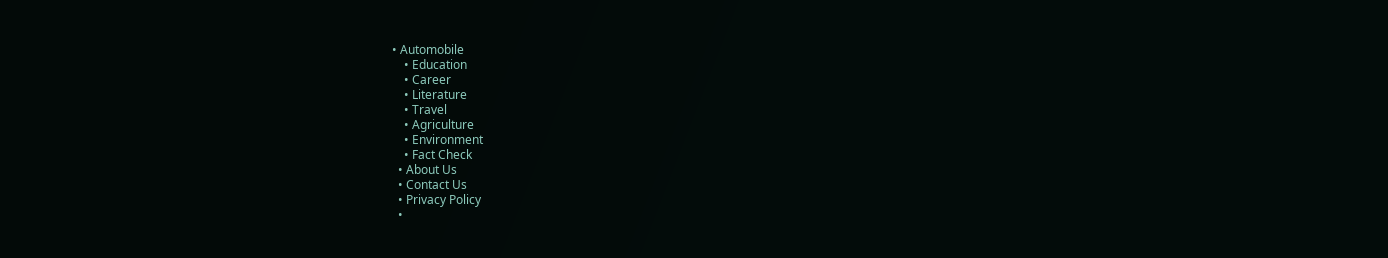• Automobile
    • Education
    • Career
    • Literature
    • Travel
    • Agriculture
    • Environment
    • Fact Check
  • About Us
  • Contact Us
  • Privacy Policy
  •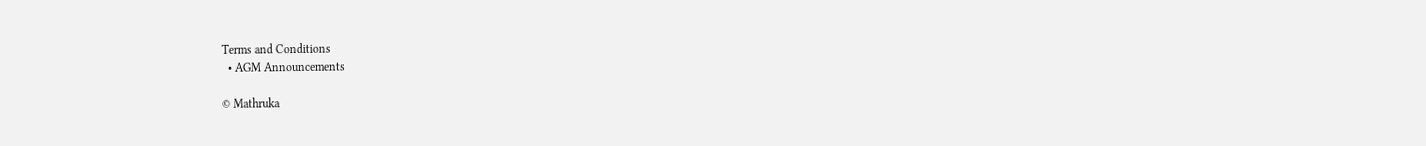Terms and Conditions
  • AGM Announcements

© Mathruka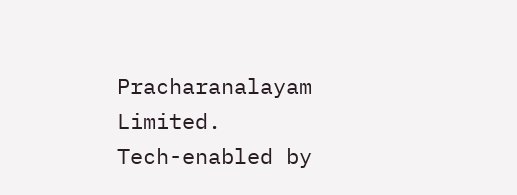Pracharanalayam Limited.
Tech-enabled by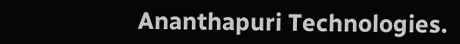Ananthapuri Technologies.